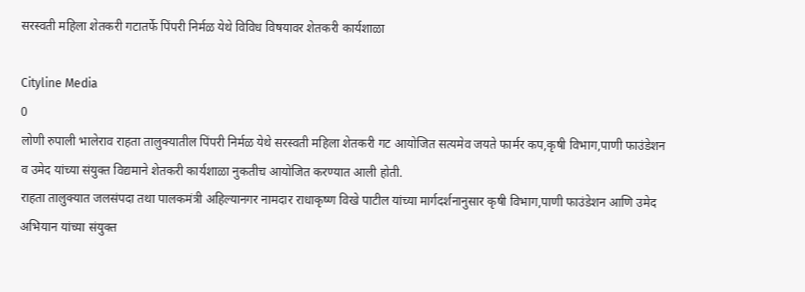सरस्वती महिला शेतकरी गटातर्फे पिंपरी निर्मळ येथे विविध विषयावर शेतकरी कार्यशाळा

Cityline Media
0
लोणी रुपाली भालेराव राहता तालुक्यातील पिंपरी निर्मळ येथे सरस्वती महिला शेतकरी गट आयोजित सत्यमेव जयते फार्मर कप,कृषी विभाग,पाणी फाउंडेशन व उमेद यांच्या संयुक्त विद्यमाने शेतकरी कार्यशाळा नुकतीच आयोजित करण्यात आली होती.
राहता तालुक्यात जलसंपदा तथा पालकमंत्री अहिल्यानगर नामदार राधाकृष्ण विखे पाटील यांच्या मार्गदर्शनानुसार कृषी विभाग,पाणी फाउंडेशन आणि उमेद अभियान यांच्या संयुक्त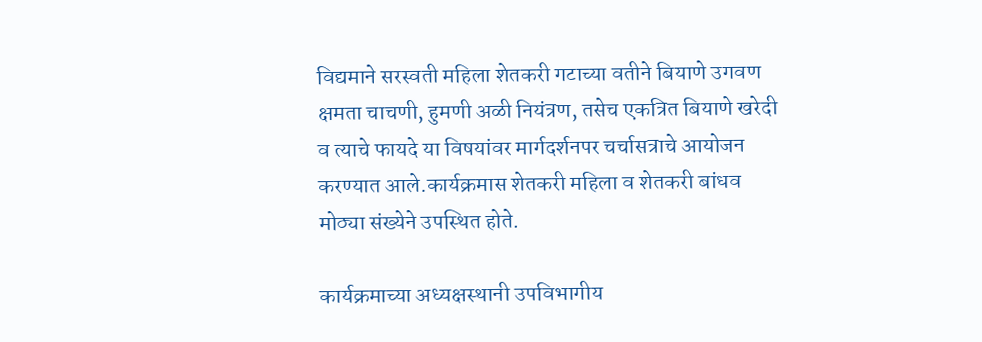विद्यमाने सरस्वती महिला शेतकरी गटाच्या वतीने बियाणे उगवण क्षमता चाचणी, हुमणी अळी नियंत्रण, तसेच एकत्रित बियाणे खरेदी व त्याचे फायदे या विषयांवर मार्गदर्शनपर चर्चासत्राचे आयोजन करण्यात आले.कार्यक्रमास शेतकरी महिला व शेतकरी बांधव मोठ्या संख्येने उपस्थित होते.

कार्यक्रमाच्या अध्यक्षस्थानी उपविभागीय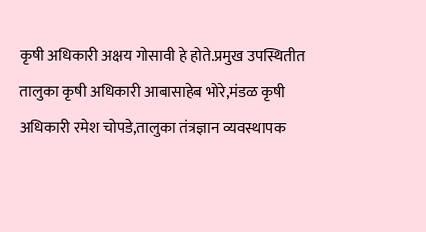कृषी अधिकारी अक्षय गोसावी हे होते.प्रमुख उपस्थितीत तालुका कृषी अधिकारी आबासाहेब भोरे,मंडळ कृषी अधिकारी रमेश चोपडे,तालुका तंत्रज्ञान व्यवस्थापक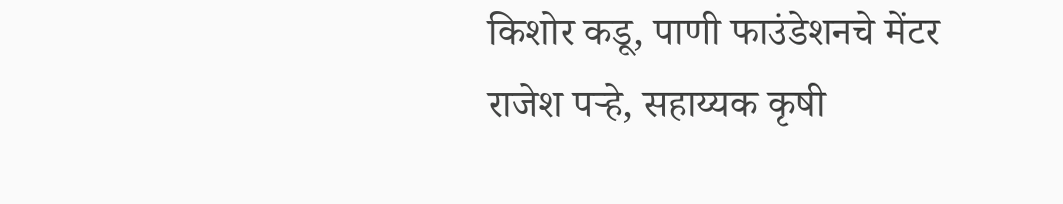किशोर कडू, पाणी फाउंडेशनचे मेंटर राजेश पऱ्हे, सहाय्यक कृषी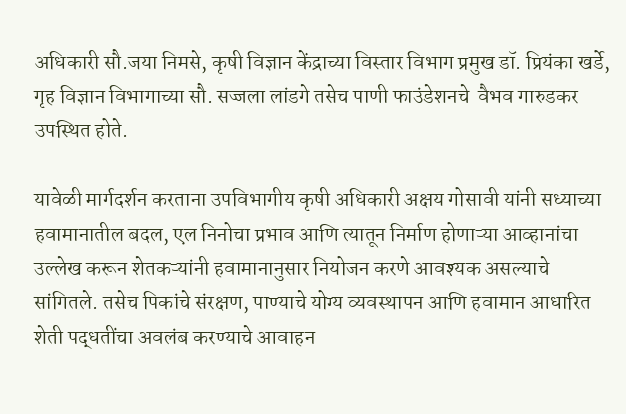अधिकारी सौ.जया निमसे, कृषी विज्ञान केंद्राच्या विस्तार विभाग प्रमुख डॉ. प्रियंका खर्डे, गृह विज्ञान विभागाच्या सौ. सज्जला लांडगे तसेच पाणी फाउंडेशनचे  वैभव गारुडकर उपस्थित होते.

यावेळी मार्गदर्शन करताना उपविभागीय कृषी अधिकारी अक्षय गोसावी यांनी सध्याच्या हवामानातील बदल, एल निनोचा प्रभाव आणि त्यातून निर्माण होणाऱ्या आव्हानांचा उल्लेख करून शेतकऱ्यांनी हवामानानुसार नियोजन करणे आवश्यक असल्याचे सांगितले. तसेच पिकांचे संरक्षण, पाण्याचे योग्य व्यवस्थापन आणि हवामान आधारित शेती पद्धतींचा अवलंब करण्याचे आवाहन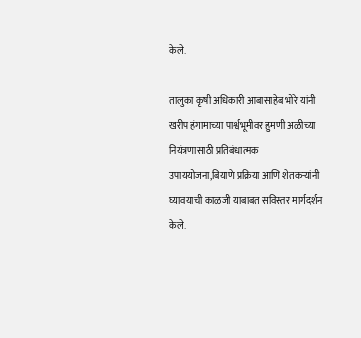केले.

तालुका कृषी अधिकारी आबासाहेब भोरे यांनी खरीप हंगामाच्या पार्श्वभूमीवर हुमणी अळीच्या नियंत्रणासाठी प्रतिबंधात्मक उपाययोजना,बियाणे प्रक्रिया आणि शेतकऱ्यांनी घ्यावयाची काळजी याबाबत सविस्तर मार्गदर्शन केले.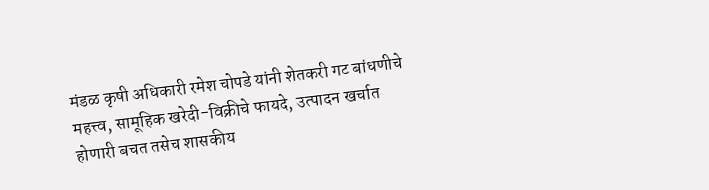मंडळ कृषी अधिकारी रमेश चोपडे यांनी शेतकरी गट बांधणीचे महत्त्व, सामूहिक खरेदी-विक्रीचे फायदे, उत्पादन खर्चात होणारी बचत तसेच शासकीय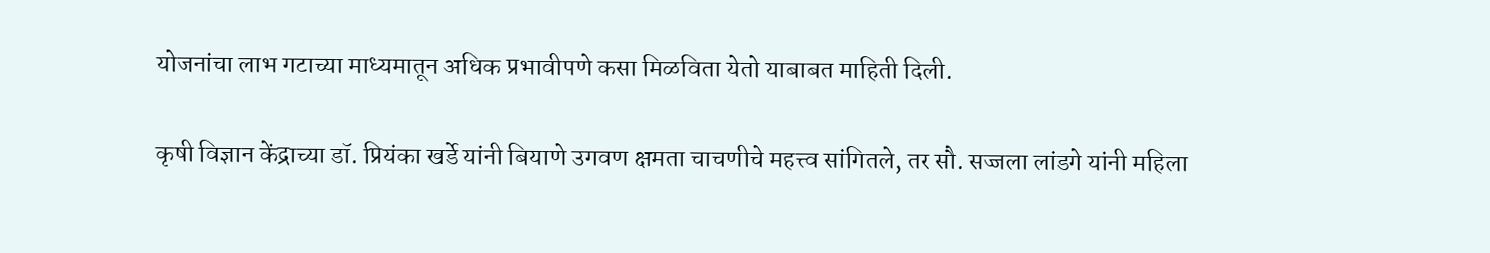योजनांचा लाभ गटाच्या माध्यमातून अधिक प्रभावीपणे कसा मिळविता येतो याबाबत माहिती दिली.

कृषी विज्ञान केंद्राच्या डॉ. प्रियंका खर्डे यांनी बियाणे उगवण क्षमता चाचणीचे महत्त्व सांगितले, तर सौ. सज्जला लांडगे यांनी महिला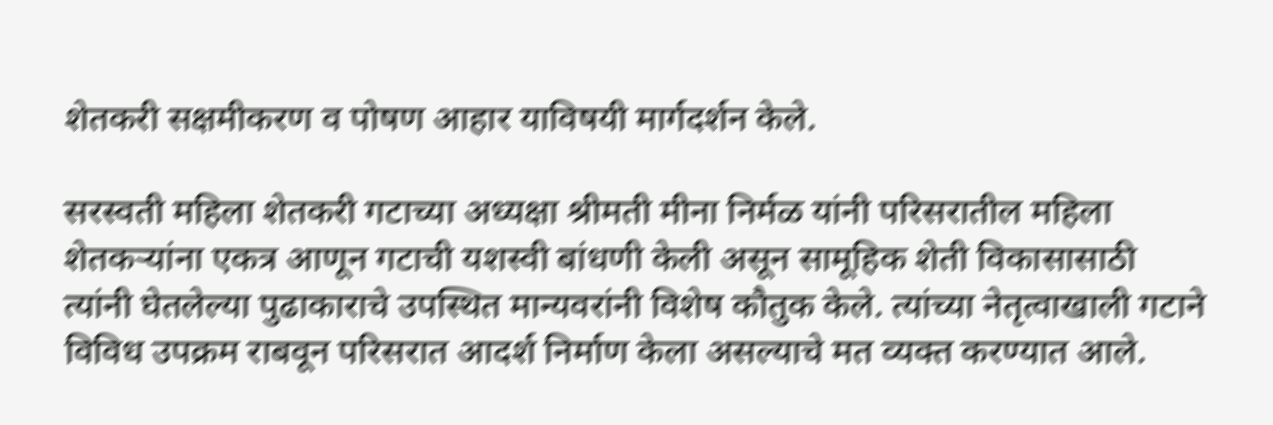शेतकरी सक्षमीकरण व पोषण आहार याविषयी मार्गदर्शन केले.

सरस्वती महिला शेतकरी गटाच्या अध्यक्षा श्रीमती मीना निर्मळ यांनी परिसरातील महिला शेतकऱ्यांना एकत्र आणून गटाची यशस्वी बांधणी केली असून सामूहिक शेती विकासासाठी त्यांनी घेतलेल्या पुढाकाराचे उपस्थित मान्यवरांनी विशेष कौतुक केले. त्यांच्या नेतृत्वाखाली गटाने विविध उपक्रम राबवून परिसरात आदर्श निर्माण केला असल्याचे मत व्यक्त करण्यात आले.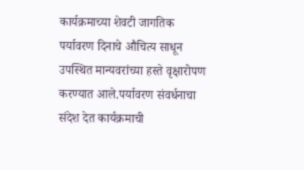कार्यक्रमाच्या शेवटी जागतिक पर्यावरण दिनाचे औचित्य साधून उपस्थित मान्यवरांच्या हस्ते वृक्षारोपण करण्यात आले.पर्यावरण संवर्धनाचा संदेश देत कार्यक्रमाची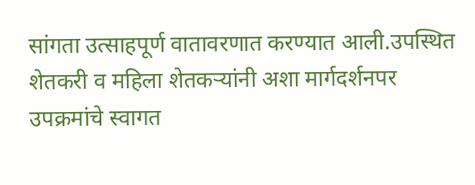सांगता उत्साहपूर्ण वातावरणात करण्यात आली.उपस्थित शेतकरी व महिला शेतकऱ्यांनी अशा मार्गदर्शनपर उपक्रमांचे स्वागत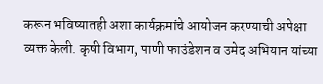करून भविष्यातही अशा कार्यक्रमांचे आयोजन करण्याची अपेक्षा व्यक्त केली. कृषी विभाग, पाणी फाउंडेशन व उमेद अभियान यांच्या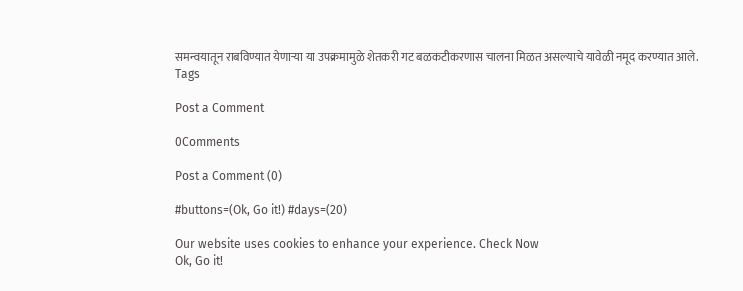समन्वयातून राबविण्यात येणाऱ्या या उपक्रमामुळे शेतकरी गट बळकटीकरणास चालना मिळत असल्याचे यावेळी नमूद करण्यात आले.
Tags

Post a Comment

0Comments

Post a Comment (0)

#buttons=(Ok, Go it!) #days=(20)

Our website uses cookies to enhance your experience. Check Now
Ok, Go it!